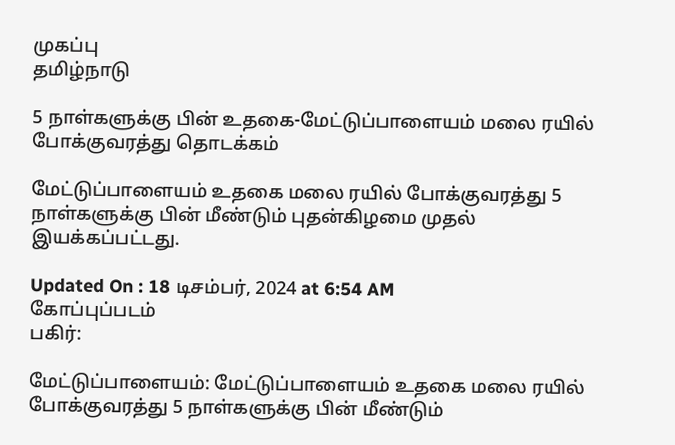முகப்பு
தமிழ்நாடு

5 நாள்களுக்கு பின் உதகை-மேட்டுப்பாளையம் மலை ரயில் போக்குவரத்து தொடக்கம்

மேட்டுப்பாளையம் உதகை மலை ரயில் போக்குவரத்து 5 நாள்களுக்கு பின் மீண்டும் புதன்கிழமை முதல் இயக்கப்பட்டது.

Updated On : 18 டிசம்பர், 2024 at 6:54 AM
கோப்புப்படம்
பகிர்:

மேட்டுப்பாளையம்: மேட்டுப்பாளையம் உதகை மலை ரயில் போக்குவரத்து 5 நாள்களுக்கு பின் மீண்டும்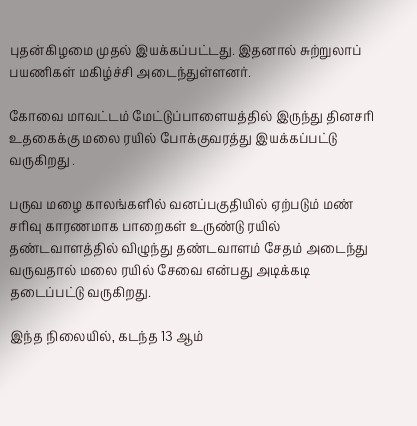புதன்கிழமை முதல் இயக்கப்பட்டது. இதனால் சுற்றுலாப் பயணிகள் மகிழ்ச்சி அடைந்துள்ளனர்.

கோவை மாவட்டம் மேட்டுப்பாளையத்தில் இருந்து தினசரி உதகைக்கு மலை ரயில் போக்குவரத்து இயக்கப்பட்டு வருகிறது .

பருவ மழை காலங்களில் வனப்பகுதியில் ஏற்படும் மண் சரிவு காரணமாக பாறைகள் உருண்டு ரயில் தண்டவாளத்தில் விழுந்து தண்டவாளம் சேதம் அடைந்து வருவதால் மலை ரயில் சேவை என்பது அடிக்கடி தடைப்பட்டு வருகிறது.

இந்த நிலையில், கடந்த 13 ஆம்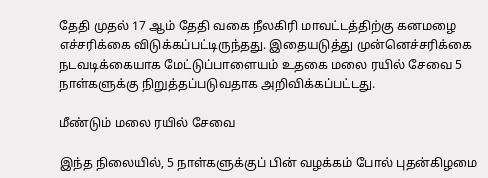தேதி முதல் 17 ஆம் தேதி வகை நீலகிரி மாவட்டத்திற்கு கனமழை எச்சரிக்கை விடுக்கப்பட்டிருந்தது. இதையடுத்து முன்னெச்சரிக்கை நடவடிக்கையாக மேட்டுப்பாளையம் உதகை மலை ரயில் சேவை 5 நாள்களுக்கு நிறுத்தப்படுவதாக அறிவிக்கப்பட்டது.

மீண்டும் மலை ரயில் சேவை

இந்த நிலையில், 5 நாள்களுக்குப் பின் வழக்கம் போல் புதன்கிழமை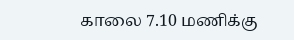காலை 7.10 மணிக்கு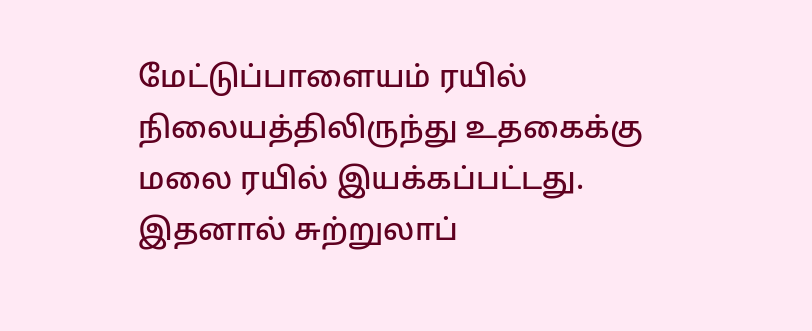மேட்டுப்பாளையம் ரயில் நிலையத்திலிருந்து உதகைக்கு மலை ரயில் இயக்கப்பட்டது. இதனால் சுற்றுலாப்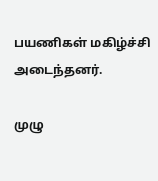பயணிகள் மகிழ்ச்சி அடைந்தனர்.

முழு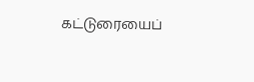கட்டுரையைப்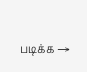படிக்க →